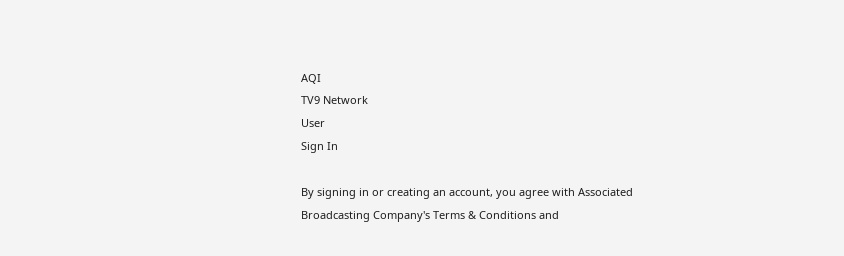AQI
TV9 Network
User
Sign In

By signing in or creating an account, you agree with Associated Broadcasting Company's Terms & Conditions and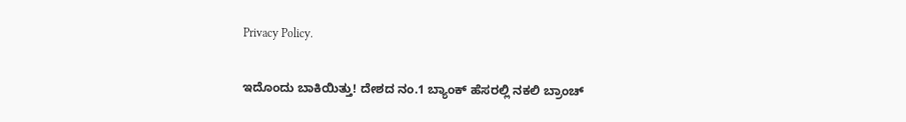Privacy Policy.

ಇದೊಂದು ಬಾಕಿಯಿತ್ತು! ದೇಶದ ನಂ.1 ಬ್ಯಾಂಕ್ ಹೆಸರಲ್ಲಿ ನಕಲಿ ಬ್ರಾಂಚ್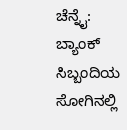ಚೆನ್ನೈ: ಬ್ಯಾಂಕ್ ಸಿಬ್ಬಂದಿಯ ಸೋಗಿನಲ್ಲಿ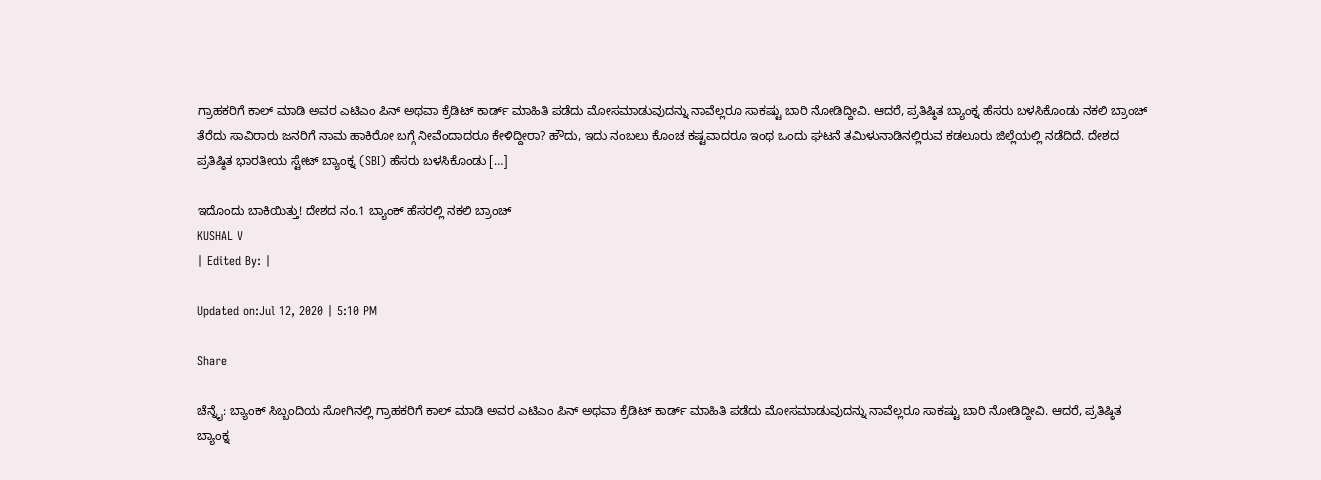ಗ್ರಾಹಕರಿಗೆ ಕಾಲ್ ಮಾಡಿ ಅವರ ಎಟಿಎಂ ಪಿನ್ ಅಥವಾ ಕ್ರೆಡಿಟ್ ಕಾರ್ಡ್ ಮಾಹಿತಿ ಪಡೆದು ಮೋಸಮಾಡುವುದನ್ನು ನಾವೆಲ್ಲರೂ ಸಾಕಷ್ಟು ಬಾರಿ ನೋಡಿದ್ದೀವಿ. ಆದರೆ, ಪ್ರತಿಷ್ಠಿತ ಬ್ಯಾಂಕ್ನ ಹೆಸರು ಬಳಸಿಕೊಂಡು ನಕಲಿ ಬ್ರಾಂಚ್ ತೆರೆದು ಸಾವಿರಾರು ಜನರಿಗೆ ನಾಮ ಹಾಕಿರೋ ಬಗ್ಗೆ ನೀವೆಂದಾದರೂ ಕೇಳಿದ್ದೀರಾ? ಹೌದು, ಇದು ನಂಬಲು ಕೊಂಚ ಕಷ್ಟವಾದರೂ ಇಂಥ ಒಂದು ಘಟನೆ ತಮಿಳುನಾಡಿನಲ್ಲಿರುವ ಕಡಲೂರು ಜಿಲ್ಲೆಯಲ್ಲಿ ನಡೆದಿದೆ. ದೇಶದ ಪ್ರತಿಷ್ಠಿತ ಭಾರತೀಯ ಸ್ಟೇಟ್ ಬ್ಯಾಂಕ್ನ (SBI) ಹೆಸರು ಬಳಸಿಕೊಂಡು […]

ಇದೊಂದು ಬಾಕಿಯಿತ್ತು! ದೇಶದ ನಂ.1 ಬ್ಯಾಂಕ್ ಹೆಸರಲ್ಲಿ ನಕಲಿ ಬ್ರಾಂಚ್
KUSHAL V
| Edited By: |

Updated on:Jul 12, 2020 | 5:10 PM

Share

ಚೆನ್ನೈ: ಬ್ಯಾಂಕ್ ಸಿಬ್ಬಂದಿಯ ಸೋಗಿನಲ್ಲಿ ಗ್ರಾಹಕರಿಗೆ ಕಾಲ್ ಮಾಡಿ ಅವರ ಎಟಿಎಂ ಪಿನ್ ಅಥವಾ ಕ್ರೆಡಿಟ್ ಕಾರ್ಡ್ ಮಾಹಿತಿ ಪಡೆದು ಮೋಸಮಾಡುವುದನ್ನು ನಾವೆಲ್ಲರೂ ಸಾಕಷ್ಟು ಬಾರಿ ನೋಡಿದ್ದೀವಿ. ಆದರೆ, ಪ್ರತಿಷ್ಠಿತ ಬ್ಯಾಂಕ್ನ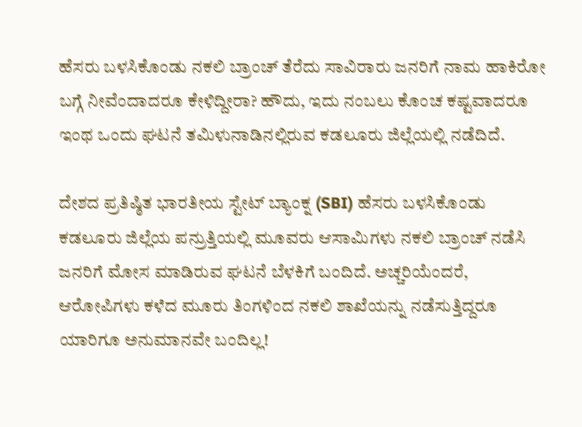ಹೆಸರು ಬಳಸಿಕೊಂಡು ನಕಲಿ ಬ್ರಾಂಚ್ ತೆರೆದು ಸಾವಿರಾರು ಜನರಿಗೆ ನಾಮ ಹಾಕಿರೋ ಬಗ್ಗೆ ನೀವೆಂದಾದರೂ ಕೇಳಿದ್ದೀರಾ? ಹೌದು, ಇದು ನಂಬಲು ಕೊಂಚ ಕಷ್ಟವಾದರೂ ಇಂಥ ಒಂದು ಘಟನೆ ತಮಿಳುನಾಡಿನಲ್ಲಿರುವ ಕಡಲೂರು ಜಿಲ್ಲೆಯಲ್ಲಿ ನಡೆದಿದೆ.

ದೇಶದ ಪ್ರತಿಷ್ಠಿತ ಭಾರತೀಯ ಸ್ಟೇಟ್ ಬ್ಯಾಂಕ್ನ (SBI) ಹೆಸರು ಬಳಸಿಕೊಂಡು ಕಡಲೂರು ಜಿಲ್ಲೆಯ ಪನ್ರುತ್ತಿಯಲ್ಲಿ ಮೂವರು ಆಸಾಮಿಗಳು ನಕಲಿ ಬ್ರಾಂಚ್ ನಡೆಸಿ ಜನರಿಗೆ ಮೋಸ ಮಾಡಿರುವ ಘಟನೆ ಬೆಳಕಿಗೆ ಬಂದಿದೆ. ಅಚ್ಚರಿಯೆಂದರೆ, ಆರೋಪಿಗಳು ಕಳೆದ ಮೂರು ತಿಂಗಳಿಂದ ನಕಲಿ ಶಾಖೆಯನ್ನು ನಡೆಸುತ್ತಿದ್ದರೂ ಯಾರಿಗೂ ಅನುಮಾನವೇ ಬಂದಿಲ್ಲ!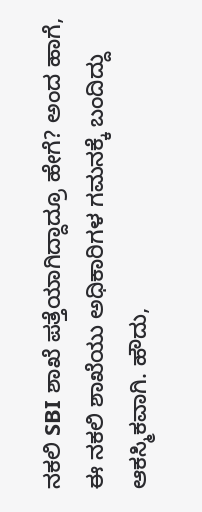ನಕಲಿ SBI ಶಾಖೆ ಪತ್ತೆಯಾಗಿದ್ದಾದ್ರೂ ಹೇಗೆ? ಅಂದ ಹಾಗೆ, ಈ ನಕಲಿ ಶಾಖೆಯು ಅಧಿಕಾರಿಗಳ ಗಮನಕ್ಕೆ ಬಂದಿದ್ದು ಆಕಸ್ಮಿಕವಾಗಿ. ಹೌದು,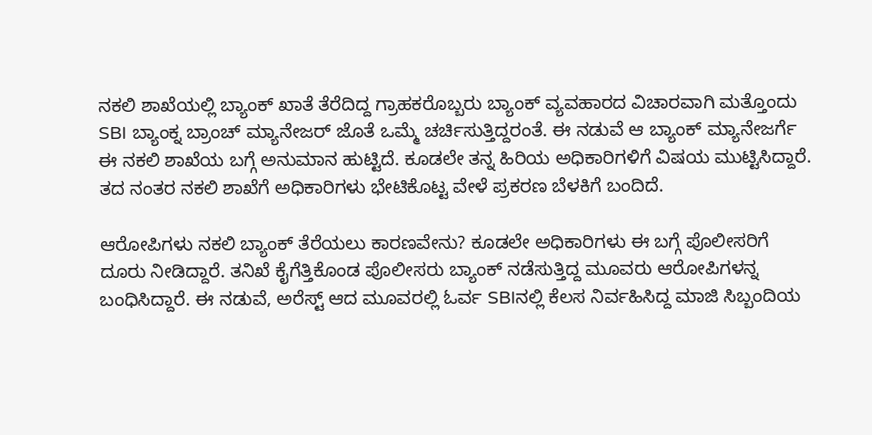ನಕಲಿ ಶಾಖೆಯಲ್ಲಿ ಬ್ಯಾಂಕ್ ಖಾತೆ ತೆರೆದಿದ್ದ ಗ್ರಾಹಕರೊಬ್ಬರು ಬ್ಯಾಂಕ್ ವ್ಯವಹಾರದ ವಿಚಾರವಾಗಿ ಮತ್ತೊಂದು SBI ಬ್ಯಾಂಕ್ನ ಬ್ರಾಂಚ್ ಮ್ಯಾನೇಜರ್ ಜೊತೆ ಒಮ್ಮೆ ಚರ್ಚಿಸುತ್ತಿದ್ದರಂತೆ. ಈ ನಡುವೆ ಆ ಬ್ಯಾಂಕ್ ಮ್ಯಾನೇಜರ್ಗೆ ಈ ನಕಲಿ ಶಾಖೆಯ ಬಗ್ಗೆ ಅನುಮಾನ ಹುಟ್ಟಿದೆ. ಕೂಡಲೇ ತನ್ನ ಹಿರಿಯ ಅಧಿಕಾರಿಗಳಿಗೆ ವಿಷಯ ಮುಟ್ಟಿಸಿದ್ದಾರೆ. ತದ ನಂತರ ನಕಲಿ ಶಾಖೆಗೆ ಅಧಿಕಾರಿಗಳು ಭೇಟಿಕೊಟ್ಟ ವೇಳೆ ಪ್ರಕರಣ ಬೆಳಕಿಗೆ ಬಂದಿದೆ.

ಆರೋಪಿಗಳು ನಕಲಿ ಬ್ಯಾಂಕ್ ತೆರೆಯಲು ಕಾರಣವೇನು? ಕೂಡಲೇ ಅಧಿಕಾರಿಗಳು ಈ ಬಗ್ಗೆ ಪೊಲೀಸರಿಗೆ ದೂರು ನೀಡಿದ್ದಾರೆ. ತನಿಖೆ ಕೈಗೆತ್ತಿಕೊಂಡ ಪೊಲೀಸರು ಬ್ಯಾಂಕ್ ನಡೆಸುತ್ತಿದ್ದ ಮೂವರು ಆರೋಪಿಗಳನ್ನ ಬಂಧಿಸಿದ್ದಾರೆ. ಈ ನಡುವೆ, ಅರೆಸ್ಟ್ ಆದ ಮೂವರಲ್ಲಿ ಓರ್ವ SBIನಲ್ಲಿ ಕೆಲಸ ನಿರ್ವಹಿಸಿದ್ದ ಮಾಜಿ ಸಿಬ್ಬಂದಿಯ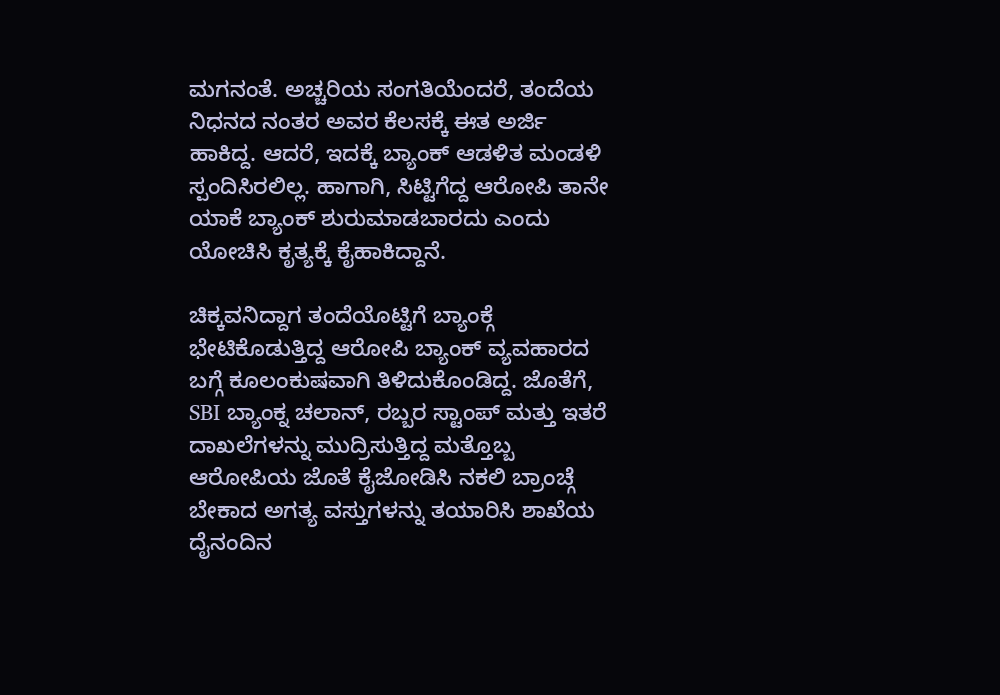ಮಗನಂತೆ. ಅಚ್ಚರಿಯ ಸಂಗತಿಯೆಂದರೆ, ತಂದೆಯ ನಿಧನದ ನಂತರ ಅವರ ಕೆಲಸಕ್ಕೆ ಈತ ಅರ್ಜಿ ಹಾಕಿದ್ದ. ಆದರೆ, ಇದಕ್ಕೆ ಬ್ಯಾಂಕ್ ಆಡಳಿತ ಮಂಡಳಿ ಸ್ಪಂದಿಸಿರಲಿಲ್ಲ. ಹಾಗಾಗಿ, ಸಿಟ್ಟಿಗೆದ್ದ ಆರೋಪಿ ತಾನೇ ಯಾಕೆ ಬ್ಯಾಂಕ್ ಶುರುಮಾಡಬಾರದು ಎಂದು ಯೋಚಿಸಿ ಕೃತ್ಯಕ್ಕೆ ಕೈಹಾಕಿದ್ದಾನೆ.

ಚಿಕ್ಕವನಿದ್ದಾಗ ತಂದೆಯೊಟ್ಟಿಗೆ ಬ್ಯಾಂಕ್ಗೆ ಭೇಟಿಕೊಡುತ್ತಿದ್ದ ಆರೋಪಿ ಬ್ಯಾಂಕ್ ವ್ಯವಹಾರದ ಬಗ್ಗೆ ಕೂಲಂಕುಷವಾಗಿ ತಿಳಿದುಕೊಂಡಿದ್ದ. ಜೊತೆಗೆ, SBI ಬ್ಯಾಂಕ್ನ ಚಲಾನ್, ರಬ್ಬರ ಸ್ಟಾಂಪ್ ಮತ್ತು ಇತರೆ ದಾಖಲೆಗಳನ್ನು ಮುದ್ರಿಸುತ್ತಿದ್ದ ಮತ್ತೊಬ್ಬ ಆರೋಪಿಯ ಜೊತೆ ಕೈಜೋಡಿಸಿ ನಕಲಿ ಬ್ರಾಂಚ್ಗೆ ಬೇಕಾದ ಅಗತ್ಯ ವಸ್ತುಗಳನ್ನು ತಯಾರಿಸಿ ಶಾಖೆಯ ದೈನಂದಿನ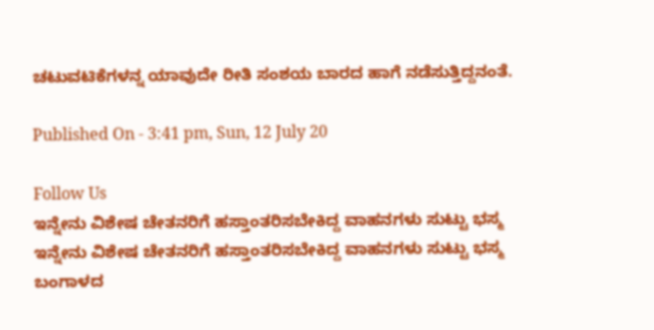ಚಟುವಟಿಕೆಗಳನ್ನ ಯಾವುದೇ ರೀತಿ ಸಂಶಯ ಬಾರದ ಹಾಗೆ ನಡೆಸುತ್ತಿದ್ದನಂತೆ.

Published On - 3:41 pm, Sun, 12 July 20

Follow Us
ಇನ್ನೇನು ವಿಶೇಷ ಚೇತನರಿಗೆ ಹಸ್ತಾಂತರಿಸಬೇಕಿದ್ದ ವಾಹನಗಳು ಸುಟ್ಟು ಭಸ್ಮ
ಇನ್ನೇನು ವಿಶೇಷ ಚೇತನರಿಗೆ ಹಸ್ತಾಂತರಿಸಬೇಕಿದ್ದ ವಾಹನಗಳು ಸುಟ್ಟು ಭಸ್ಮ
ಬಂಗಾಳದ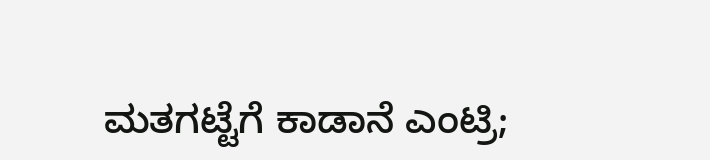ಮತಗಟ್ಟೆಗೆ ಕಾಡಾನೆ ಎಂಟ್ರಿ;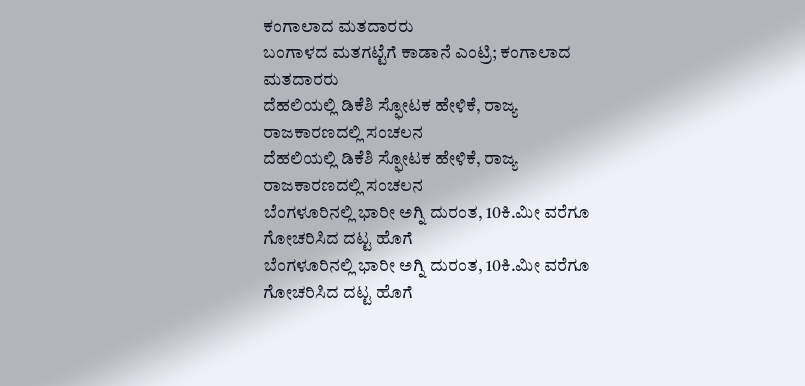ಕಂಗಾಲಾದ ಮತದಾರರು
ಬಂಗಾಳದ ಮತಗಟ್ಟೆಗೆ ಕಾಡಾನೆ ಎಂಟ್ರಿ; ಕಂಗಾಲಾದ ಮತದಾರರು
ದೆಹಲಿಯಲ್ಲಿ ಡಿಕೆಶಿ ಸ್ಫೋಟಕ ಹೇಳಿಕೆ, ರಾಜ್ಯ ರಾಜಕಾರಣದಲ್ಲಿ ಸಂಚಲನ
ದೆಹಲಿಯಲ್ಲಿ ಡಿಕೆಶಿ ಸ್ಫೋಟಕ ಹೇಳಿಕೆ, ರಾಜ್ಯ ರಾಜಕಾರಣದಲ್ಲಿ ಸಂಚಲನ
ಬೆಂಗಳೂರಿನಲ್ಲಿ ಭಾರೀ ಅಗ್ನಿ ದುರಂತ, 10ಕಿ.ಮೀ ವರೆಗೂ ಗೋಚರಿಸಿದ ದಟ್ಟ ಹೊಗೆ
ಬೆಂಗಳೂರಿನಲ್ಲಿ ಭಾರೀ ಅಗ್ನಿ ದುರಂತ, 10ಕಿ.ಮೀ ವರೆಗೂ ಗೋಚರಿಸಿದ ದಟ್ಟ ಹೊಗೆ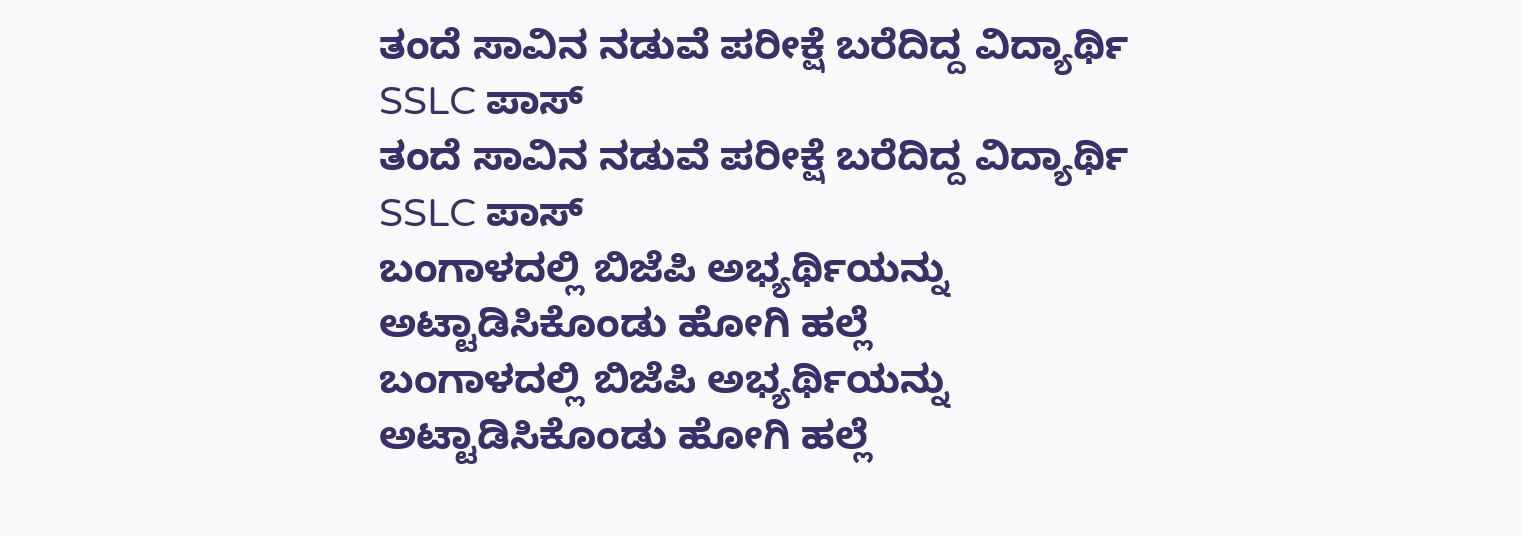ತಂದೆ ಸಾವಿನ ನಡುವೆ ಪರೀಕ್ಷೆ ಬರೆದಿದ್ದ ವಿದ್ಯಾರ್ಥಿ SSLC ಪಾಸ್
ತಂದೆ ಸಾವಿನ ನಡುವೆ ಪರೀಕ್ಷೆ ಬರೆದಿದ್ದ ವಿದ್ಯಾರ್ಥಿ SSLC ಪಾಸ್
ಬಂಗಾಳದಲ್ಲಿ ಬಿಜೆಪಿ ಅಭ್ಯರ್ಥಿಯನ್ನು ಅಟ್ಟಾಡಿಸಿಕೊಂಡು ಹೋಗಿ ಹಲ್ಲೆ
ಬಂಗಾಳದಲ್ಲಿ ಬಿಜೆಪಿ ಅಭ್ಯರ್ಥಿಯನ್ನು ಅಟ್ಟಾಡಿಸಿಕೊಂಡು ಹೋಗಿ ಹಲ್ಲೆ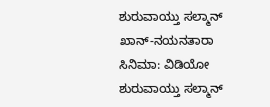ಶುರುವಾಯ್ತು ಸಲ್ಮಾನ್ ಖಾನ್-ನಯನತಾರಾ ಸಿನಿಮಾ: ವಿಡಿಯೋ
ಶುರುವಾಯ್ತು ಸಲ್ಮಾನ್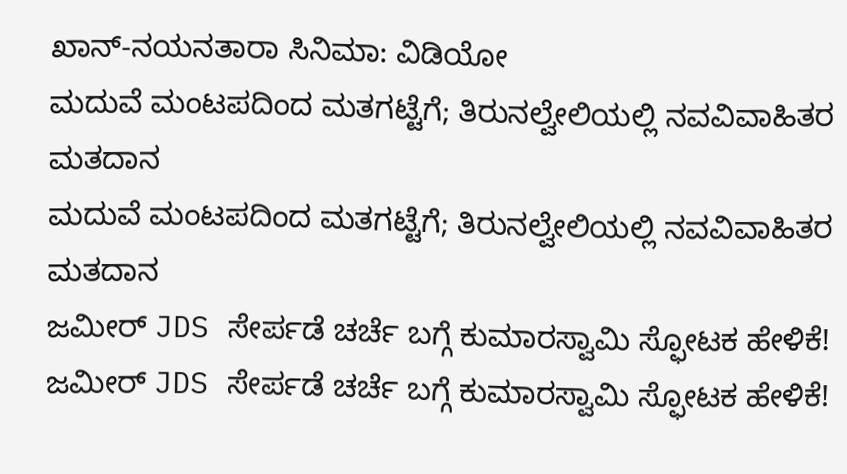ಖಾನ್-ನಯನತಾರಾ ಸಿನಿಮಾ: ವಿಡಿಯೋ
ಮದುವೆ ಮಂಟಪದಿಂದ ಮತಗಟ್ಟೆಗೆ; ತಿರುನಲ್ವೇಲಿಯಲ್ಲಿ ನವವಿವಾಹಿತರ ಮತದಾನ
ಮದುವೆ ಮಂಟಪದಿಂದ ಮತಗಟ್ಟೆಗೆ; ತಿರುನಲ್ವೇಲಿಯಲ್ಲಿ ನವವಿವಾಹಿತರ ಮತದಾನ
ಜಮೀರ್ JDS ಸೇರ್ಪಡೆ ಚರ್ಚೆ ಬಗ್ಗೆ ಕುಮಾರಸ್ವಾಮಿ ಸ್ಫೋಟಕ ಹೇಳಿಕೆ!
ಜಮೀರ್ JDS ಸೇರ್ಪಡೆ ಚರ್ಚೆ ಬಗ್ಗೆ ಕುಮಾರಸ್ವಾಮಿ ಸ್ಫೋಟಕ ಹೇಳಿಕೆ!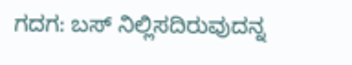ಗದಗ: ಬಸ್ ನಿಲ್ಲಿಸದಿರುವುದನ್ನ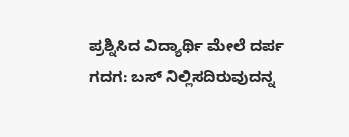ಪ್ರಶ್ನಿಸಿದ ವಿದ್ಯಾರ್ಥಿ ಮೇಲೆ ದರ್ಪ
ಗದಗ: ಬಸ್ ನಿಲ್ಲಿಸದಿರುವುದನ್ನ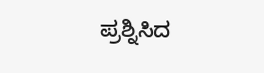ಪ್ರಶ್ನಿಸಿದ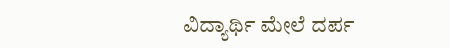ವಿದ್ಯಾರ್ಥಿ ಮೇಲೆ ದರ್ಪ